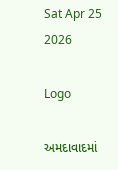Sat Apr 25 2026

Logo

અમદાવાદમાં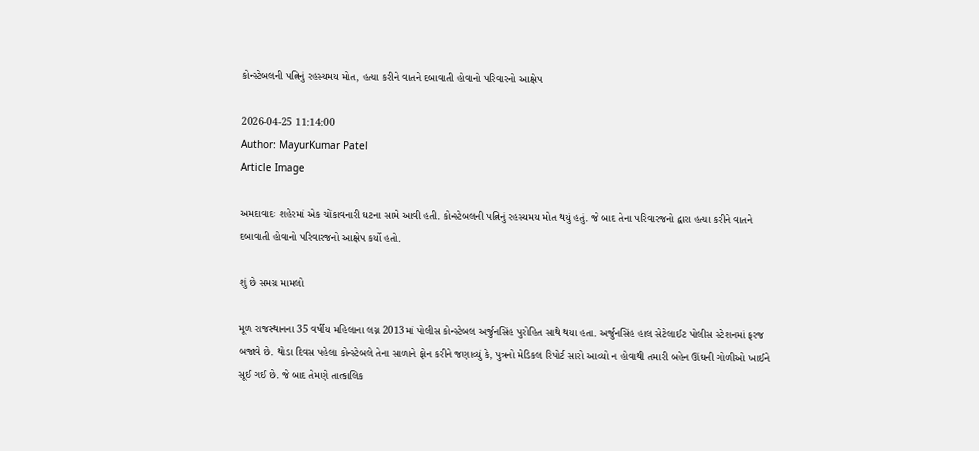કોન્સ્ટેબલની પત્નિનું રહસ્યમય મોત, હત્યા કરીને વાતને દબાવાતી હોવાનો પરિવારનો આક્ષેપ

2026-04-25 11:14:00
Author: MayurKumar Patel
Article Image

અમદાવાદઃ શહેરમાં એક ચોંકાવનારી ઘટના સામે આવી હતી. કોન્સ્ટેબલની પત્નિનું રહસ્યમય મોત થયું હતું. જે બાદ તેના પરિવારજનો દ્વારા હત્યા કરીને વાતને દબાવાતી હોવાનો પરિવારજનો આક્ષેપ કર્યો હતો.

શું છે સમગ્ર મામલો

મૂળ રાજસ્થાનના 35 વર્ષીય મહિલાના લગ્ન 2013માં પોલીસ કોન્સ્ટેબલ અર્જુનસિંહ પુરોહિત સાથે થયા હતા. અર્જુનસિંહ હાલ સેટેલાઈટ પોલીસ સ્ટેશનમાં ફરજ બજાવે છે. થોડા દિવસ પહેલા કોન્સ્ટેબલે તેના સાળાને ફોન કરીને જણાવ્યું કે, પુત્રનો મેડિકલ રિપોર્ટ સારો આવ્યો ન હોવાથી તમારી બહેન ઊંઘની ગોળીઓ ખાઈને સૂઈ ગઈ છે. જે બાદ તેમણે તાત્કાલિક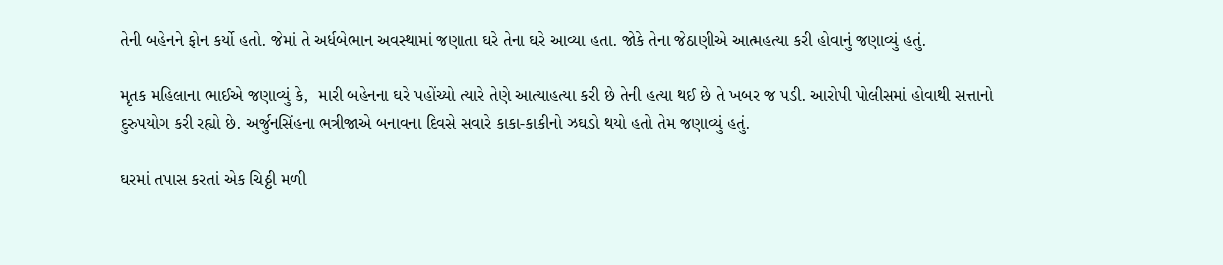તેની બહેનને ફોન કર્યો હતો. જેમાં તે અર્ધબેભાન અવસ્થામાં જણાતા ઘરે તેના ઘરે આવ્યા હતા. જોકે તેના જેઠાણીએ આત્મહત્યા કરી હોવાનું જણાવ્યું હતું.

મૃતક મહિલાના ભાઈએ જણાવ્યું કે,  મારી બહેનના ઘરે પહોંચ્યો ત્યારે તેણે આત્યાહત્યા કરી છે તેની હત્યા થઈ છે તે ખબર જ પડી. આરોપી પોલીસમાં હોવાથી સત્તાનો દુરુપયોગ કરી રહ્યો છે. અર્જુનસિંહના ભત્રીજાએ બનાવના દિવસે સવારે કાકા-કાકીનો ઝઘડો થયો હતો તેમ જણાવ્યું હતું.

ઘરમાં તપાસ કરતાં એક ચિઠ્ઠી મળી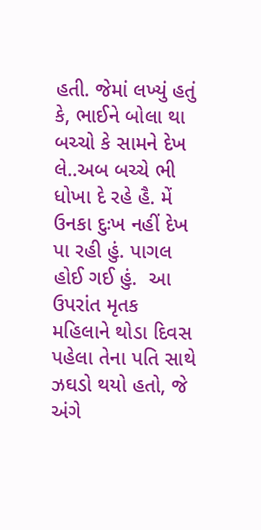હતી. જેમાં લખ્યું હતું કે, ભાઈને બોલા થા બચ્ચો કે સામને દેખ લે..અબ બચ્ચે ભી ધોખા દે રહે હૈ. મેં ઉનકા દુઃખ નહીં દેખ પા રહી હું. પાગલ હોઈ ગઈ હું.  આ ઉપરાંત મૃતક મહિલાને થોડા દિવસ પહેલા તેના પતિ સાથે ઝઘડો થયો હતો, જે અંગે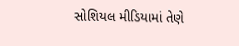સોશિયલ મીડિયામાં તેણે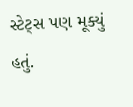સ્ટેટ્સ પણ મૂક્યું હતું.